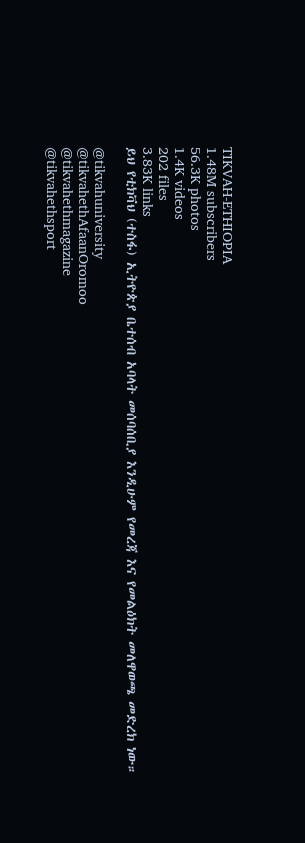TIKVAH-ETHIOPIA
1.48M subscribers
56.3K photos
1.4K videos
202 files
3.83K links
ይህ የቲክቫህ (ተስፋ) ኢትዮጵያ ቤተሰብ አባላት መሰባሰቢያ እንዲሁም የመረጃ እና የመልዕክት መለዋወጫ መድረክ ነው።

@tikvahuniversity
@tikvahethAfaanOromoo
@tikvahethmagazine
@tikvahethsport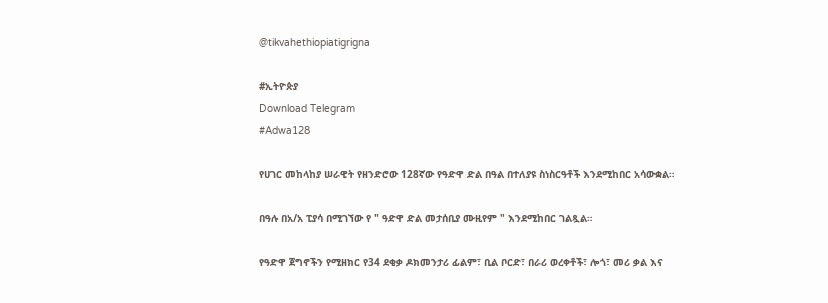@tikvahethiopiatigrigna

#ኢትዮጵያ
Download Telegram
#Adwa128

የሀገር መከላከያ ሠራዊት የዘንድሮው 128ኛው የዓድዋ ድል በዓል በተለያዩ ስነስርዓቶች እንደሚከበር አሳውቋል።

በዓሉ በአ/አ ፒያሳ በሚገኘው የ " ዓድዋ ድል መታሰቢያ ሙዚየም " እንደሚከበር ገልጿል።

የዓድዋ ጀግኖችን የሚዘክር የ34 ደቂቃ ዶክመንታሪ ፊልም፣ ቢል ቦርድ፣ በራሪ ወረቀቶች፣ ሎጎ፣ መሪ ቃል እና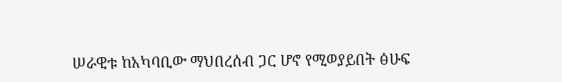ሠራዊቱ ከአካባቢው ማህበረሰብ ጋር ሆኖ የሚወያይበት ፅሁፍ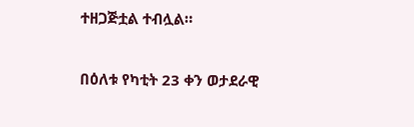ተዘጋጅቷል ተብሏል።

በዕለቱ የካቲት 23 ቀን ወታደራዊ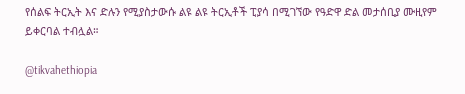የሰልፍ ትርኢት እና ድሉን የሚያስታውሱ ልዩ ልዩ ትርኢቶች ፒያሳ በሚገኘው የዓድዋ ድል መታሰቢያ ሙዚየም ይቀርባል ተብሏል።

@tikvahethiopia